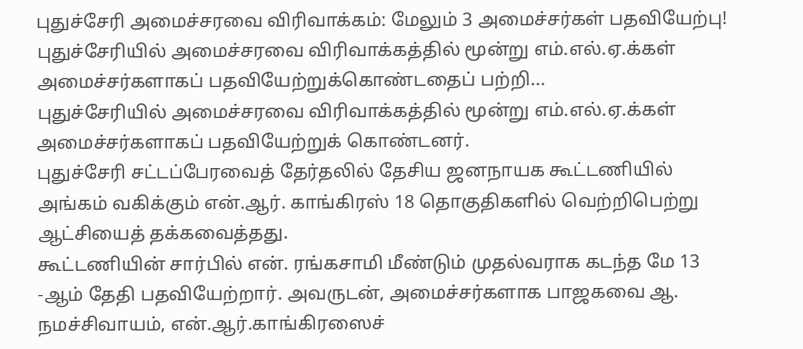புதுச்சேரி அமைச்சரவை விரிவாக்கம்: மேலும் 3 அமைச்சர்கள் பதவியேற்பு!
புதுச்சேரியில் அமைச்சரவை விரிவாக்கத்தில் மூன்று எம்.எல்.ஏ.க்கள் அமைச்சர்களாகப் பதவியேற்றுக்கொண்டதைப் பற்றி...
புதுச்சேரியில் அமைச்சரவை விரிவாக்கத்தில் மூன்று எம்.எல்.ஏ.க்கள் அமைச்சர்களாகப் பதவியேற்றுக் கொண்டனர்.
புதுச்சேரி சட்டப்பேரவைத் தேர்தலில் தேசிய ஜனநாயக கூட்டணியில் அங்கம் வகிக்கும் என்.ஆர். காங்கிரஸ் 18 தொகுதிகளில் வெற்றிபெற்று ஆட்சியைத் தக்கவைத்தது.
கூட்டணியின் சார்பில் என். ரங்கசாமி மீண்டும் முதல்வராக கடந்த மே 13 -ஆம் தேதி பதவியேற்றார். அவருடன், அமைச்சர்களாக பாஜகவை ஆ. நமச்சிவாயம், என்.ஆர்.காங்கிரஸைச்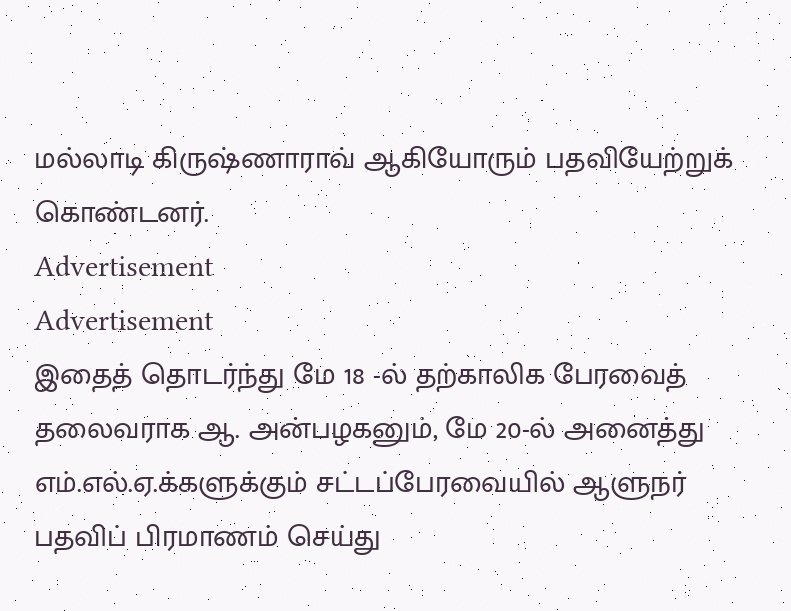மல்லாடி கிருஷ்ணாராவ் ஆகியோரும் பதவியேற்றுக் கொண்டனர்.
Advertisement
Advertisement
இதைத் தொடர்ந்து மே 18 -ல் தற்காலிக பேரவைத் தலைவராக ஆ. அன்பழகனும், மே 20-ல் அனைத்து எம்.எல்.ஏ.க்களுக்கும் சட்டப்பேரவையில் ஆளுநர் பதவிப் பிரமாணம் செய்து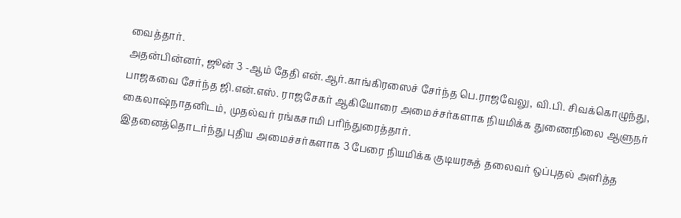வைத்தார்.
அதன்பின்னர், ஜூன் 3 -ஆம் தேதி என்.ஆர்.காங்கிரஸைச் சேர்ந்த பெ.ராஜவேலு, வி.பி. சிவக்கொழுந்து, பாஜகவை சேர்ந்த ஜி.என்.எஸ். ராஜசேகர் ஆகியோரை அமைச்சர்களாக நியமிக்க துணைநிலை ஆளுநர் கைலாஷ்நாதனிடம், முதல்வர் ரங்கசாமி பரிந்துரைத்தார்.
இதனைத்தொடர்ந்து புதிய அமைச்சர்களாக 3 பேரை நியமிக்க குடியரசுத் தலைவர் ஒப்புதல் அளித்த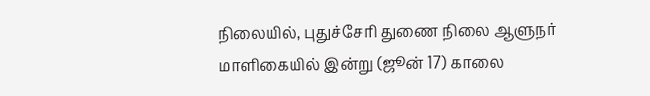நிலையில், புதுச்சேரி துணை நிலை ஆளுநர் மாளிகையில் இன்று (ஜூன் 17) காலை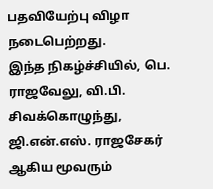பதவியேற்பு விழா நடைபெற்றது.
இந்த நிகழ்ச்சியில், பெ. ராஜவேலு, வி.பி. சிவக்கொழுந்து, ஜி.என்.எஸ். ராஜசேகர் ஆகிய மூவரும்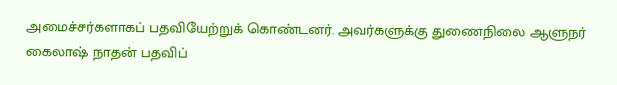அமைச்சர்களாகப் பதவியேற்றுக் கொண்டனர். அவர்களுக்கு துணைநிலை ஆளுநர் கைலாஷ் நாதன் பதவிப்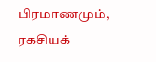பிரமாணமும், ரகசியக்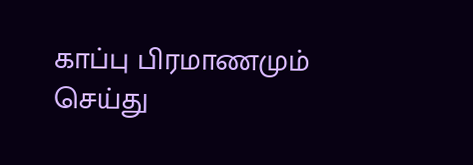காப்பு பிரமாணமும் செய்து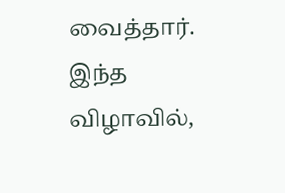வைத்தார்.
இந்த விழாவில்,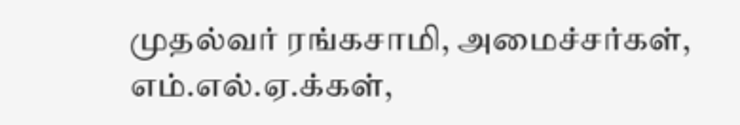முதல்வர் ரங்கசாமி, அமைச்சர்கள், எம்.எல்.ஏ.க்கள்,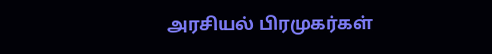அரசியல் பிரமுகர்கள்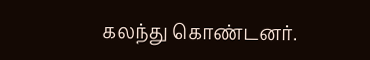கலந்து கொண்டனர்.